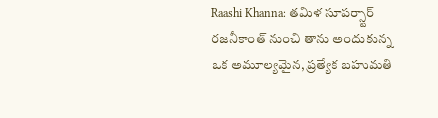Raashi Khanna: తమిళ సూపర్స్టార్ రజనీకాంత్ నుంచి తాను అందుకున్న ఒక అమూల్యమైన, ప్రత్యేక బహుమతి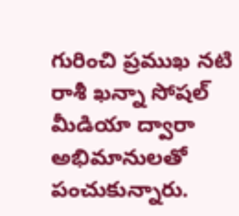గురించి ప్రముఖ నటి రాశీ ఖన్నా సోషల్ మీడియా ద్వారా అభిమానులతో పంచుకున్నారు.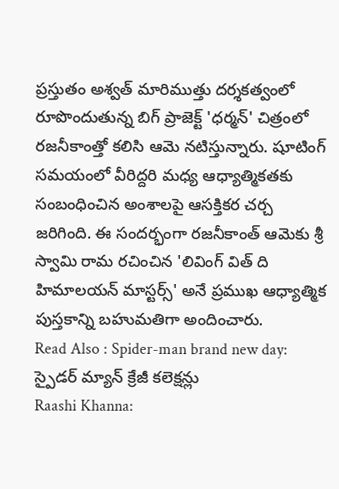ప్రస్తుతం అశ్వత్ మారిముత్తు దర్శకత్వంలో రూపొందుతున్న బిగ్ ప్రాజెక్ట్ 'ధర్మన్' చిత్రంలో రజనీకాంత్తో కలిసి ఆమె నటిస్తున్నారు. షూటింగ్ సమయంలో వీరిద్దరి మధ్య ఆధ్యాత్మికతకు సంబంధించిన అంశాలపై ఆసక్తికర చర్చ జరిగింది. ఈ సందర్భంగా రజనీకాంత్ ఆమెకు శ్రీ స్వామి రామ రచించిన 'లివింగ్ విత్ ది హిమాలయన్ మాస్టర్స్' అనే ప్రముఖ ఆధ్యాత్మిక పుస్తకాన్ని బహుమతిగా అందించారు.
Read Also : Spider-man brand new day: స్పైడర్ మ్యాన్ క్రేజీ కలెక్షన్లు
Raashi Khanna: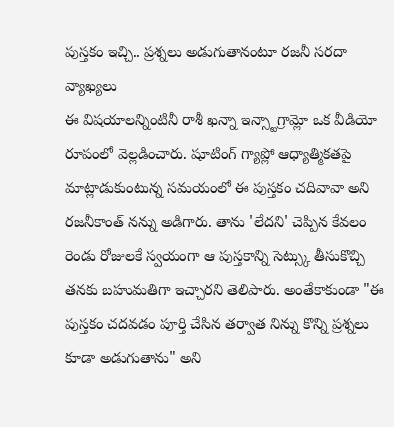పుస్తకం ఇచ్చి.. ప్రశ్నలు అడుగుతానంటూ రజనీ సరదా వ్యాఖ్యలు
ఈ విషయాలన్నింటినీ రాశీ ఖన్నా ఇన్స్టాగ్రామ్లో ఒక వీడియో రూపంలో వెల్లడించారు. షూటింగ్ గ్యాప్లో ఆధ్యాత్మికతపై మాట్లాడుకుంటున్న సమయంలో ఈ పుస్తకం చదివావా అని రజనీకాంత్ నన్ను అడిగారు. తాను 'లేదని' చెప్పిన కేవలం రెండు రోజులకే స్వయంగా ఆ పుస్తకాన్ని సెట్స్కు తీసుకొచ్చి తనకు బహుమతిగా ఇచ్చారని తెలిపారు. అంతేకాకుండా "ఈ పుస్తకం చదవడం పూర్తి చేసిన తర్వాత నిన్ను కొన్ని ప్రశ్నలు కూడా అడుగుతాను" అని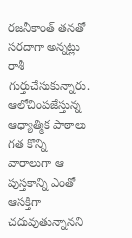రజనీకాంత్ తనతో సరదాగా అన్నట్లు రాశీ గుర్తుచేసుకున్నారు.
ఆలోచింపజేస్తున్న ఆధ్యాత్మిక పాఠాలు
గత కొన్ని వారాలుగా ఆ పుస్తకాన్ని ఎంతో ఆసక్తిగా చదువుతున్నానని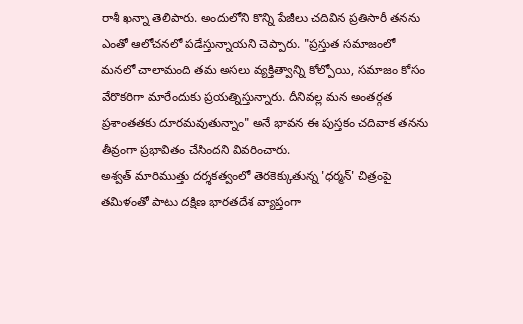రాశీ ఖన్నా తెలిపారు. అందులోని కొన్ని పేజీలు చదివిన ప్రతిసారీ తనను ఎంతో ఆలోచనలో పడేస్తున్నాయని చెప్పారు. "ప్రస్తుత సమాజంలో మనలో చాలామంది తమ అసలు వ్యక్తిత్వాన్ని కోల్పోయి, సమాజం కోసం వేరొకరిగా మారేందుకు ప్రయత్నిస్తున్నారు. దీనివల్ల మన అంతర్గత ప్రశాంతతకు దూరమవుతున్నాం" అనే భావన ఈ పుస్తకం చదివాక తనను తీవ్రంగా ప్రభావితం చేసిందని వివరించారు.
అశ్వత్ మారిముత్తు దర్శకత్వంలో తెరకెక్కుతున్న 'ధర్మన్' చిత్రంపై తమిళంతో పాటు దక్షిణ భారతదేశ వ్యాప్తంగా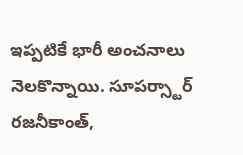ఇప్పటికే భారీ అంచనాలు నెలకొన్నాయి. సూపర్స్టార్ రజనీకాంత్,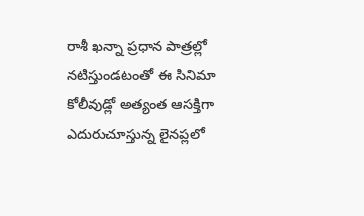రాశీ ఖన్నా ప్రధాన పాత్రల్లో నటిస్తుండటంతో ఈ సినిమా కోలీవుడ్లో అత్యంత ఆసక్తిగా ఎదురుచూస్తున్న లైనప్లలో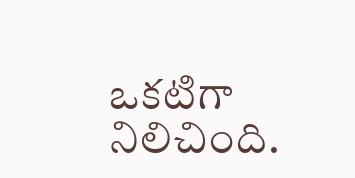ఒకటిగా నిలిచింది.